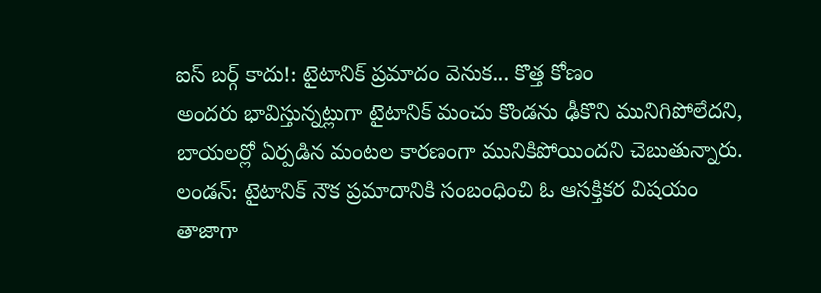ఐస్ బర్గ్ కాదు!: టైటానిక్ ప్రమాదం వెనుక... కొత్త కోణం
అందరు భావిస్తున్నట్లుగా టైటానిక్ మంచు కొండను ఢీకొని మునిగిపోలేదని, బాయలర్లో ఏర్పడిన మంటల కారణంగా మునికిపోయిందని చెబుతున్నారు.
లండన్: టైటానిక్ నౌక ప్రమాదానికి సంబంధించి ఓ ఆసక్తికర విషయం తాజాగా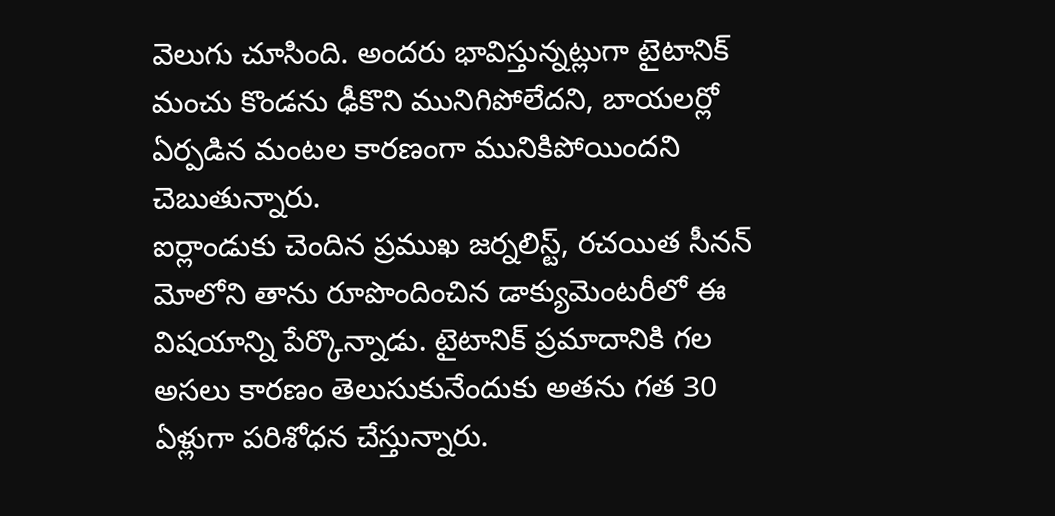వెలుగు చూసింది. అందరు భావిస్తున్నట్లుగా టైటానిక్ మంచు కొండను ఢీకొని మునిగిపోలేదని, బాయలర్లో ఏర్పడిన మంటల కారణంగా మునికిపోయిందని చెబుతున్నారు.
ఐర్లాండుకు చెందిన ప్రముఖ జర్నలిస్ట్, రచయిత సీనన్ మోలోని తాను రూపొందించిన డాక్యుమెంటరీలో ఈ విషయాన్ని పేర్కొన్నాడు. టైటానిక్ ప్రమాదానికి గల అసలు కారణం తెలుసుకునేందుకు అతను గత 30 ఏళ్లుగా పరిశోధన చేస్తున్నారు.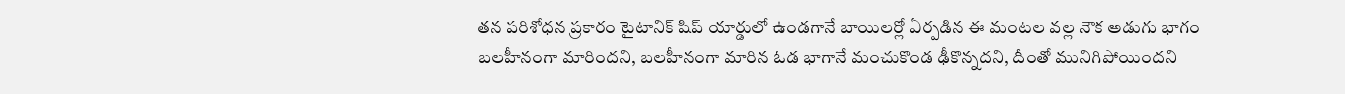తన పరిశోధన ప్రకారం టైటానిక్ షిప్ యార్డులో ఉండగానే బాయిలర్లో ఏర్పడిన ఈ మంటల వల్ల నౌక అడుగు భాగం బలహీనంగా మారిందని, బలహీనంగా మారిన ఓడ భాగానే మంచుకొండ ఢీకొన్నదని, దీంతో మునిగిపోయిందని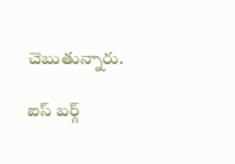చెబుతున్నారు.

ఐస్ బర్గ్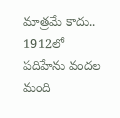మాత్రమే కాదు..
1912లో పదిహేను వందల మంది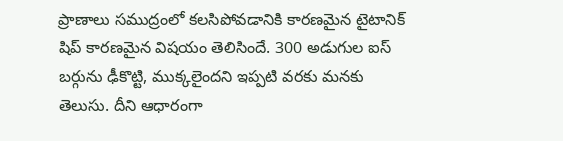ప్రాణాలు సముద్రంలో కలసిపోవడానికి కారణమైన టైటానిక్ షిప్ కారణమైన విషయం తెలిసిందే. 300 అడుగుల ఐస్ బర్గును ఢీకొట్టి, ముక్కలైందని ఇప్పటి వరకు మనకు తెలుసు. దీని ఆధారంగా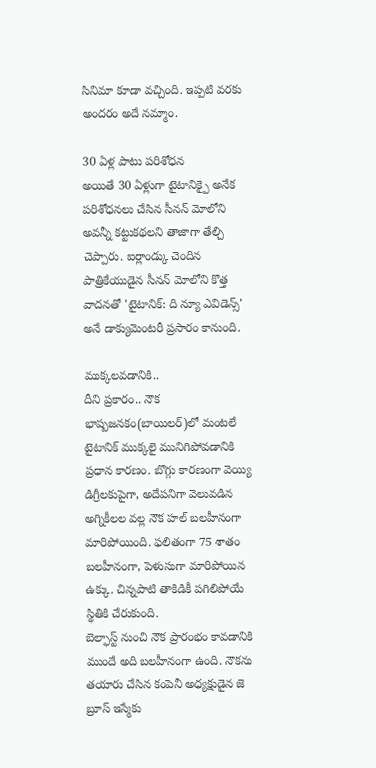సినిమా కూడా వచ్చింది. ఇప్పటి వరకు అందరం అదే నమ్మాం.

30 ఏళ్ల పాటు పరిశోధన
అయితే 30 ఏళ్లుగా టైటానిక్పై అనేక పరిశోధనలు చేసిన సీనన్ మోలోని అవన్నీ కట్టుకథలని తాజాగా తేల్చి చెప్పారు. ఐర్లాండ్కు చెందిన పాత్రికేయుడైన సీనన్ మోలోని కొత్త వాదనతో 'టైటానిక్: ది న్యూ ఎవిడెన్స్' అనే డాక్యుమెంటరీ ప్రసారం కానుంది.

ముక్కలవడానికి..
దీని ప్రకారం.. నౌక భాష్పజనకం(బాయిలర్)లో మంటలే టైటానిక్ ముక్కలై మునిగిపోవడానికి ప్రధాన కారణం. బొగ్గు కారణంగా వెయ్యి డిగ్రీలకుపైగా, అదేపనిగా వెలువడిన అగ్నికీలల వల్ల నౌక హల్ బలహీనంగా మారిపోయింది. ఫలితంగా 75 శాతం బలహీనంగా, పెళుసుగా మారిపోయిన ఉక్కు. చిన్నపాటి తాకిడికీ పగిలిపోయే స్థితికి చేరుకుంది.
బెల్ఫాస్ట్ నుంచి నౌక ప్రారంభం కావడానికి ముందే అది బలహీనంగా ఉంది. నౌకను తయారు చేసిన కంపెనీ అధ్యక్షుడైన జె బ్రూస్ ఇస్మేకు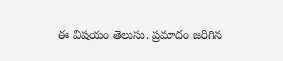ఈ విషయం తెలుసు. ప్రమాదం జరిగిన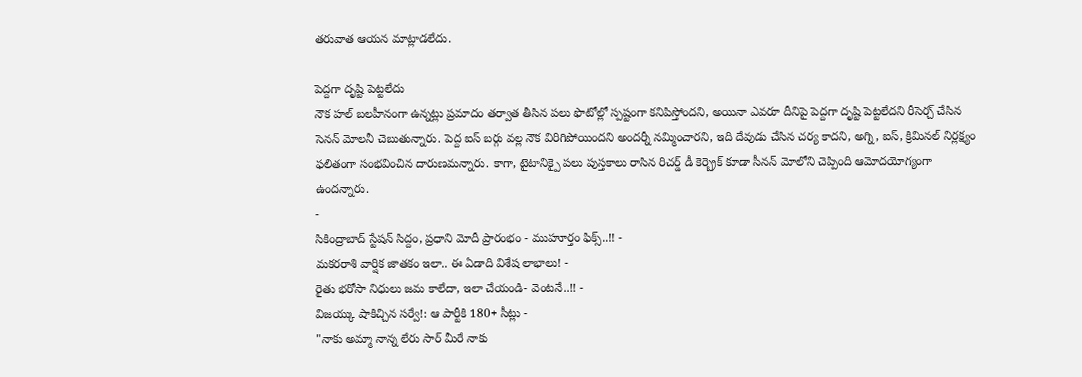తరువాత ఆయన మాట్లాడలేదు.

పెద్దగా దృష్టి పెట్టలేదు
నౌక హల్ బలహీనంగా ఉన్నట్లు ప్రమాదం తర్వాత తీసిన పలు ఫొటోల్లో స్పష్టంగా కనిపిస్తోందని, అయినా ఎవరూ దీనిపై పెద్దగా దృష్టి పెట్టలేదని రీసెర్చ్ చేసిన సెనన్ మోలనీ చెబుతున్నారు. పెద్ద ఐస్ బర్గు వల్ల నౌక విరిగిపోయిందని అందర్నీ నమ్మించారని, ఇది దేవుడు చేసిన చర్య కాదని, అగ్ని, ఐస్, క్రిమినల్ నిర్లక్ష్యం ఫలితంగా సంభవించిన దారుణమన్నారు. కాగా, టైటానిక్పై పలు పుస్తకాలు రాసిన రిచర్డ్ డీ కెర్బ్రెక్ కూడా సీనన్ మోలోని చెప్పింది ఆమోదయోగ్యంగా ఉందన్నారు.
-
సికింద్రాబాద్ స్టేషన్ సిద్దం, ప్రధాని మోదీ ప్రారంభం - ముహూర్తం ఫిక్స్..!! -
మకరరాశి వార్షిక జాతకం ఇలా.. ఈ ఏడాది విశేష లాభాలు! -
రైతు భరోసా నిధులు జమ కాలేదా, ఇలా చేయండి- వెంటనే..!! -
విజయ్కు షాకిచ్చిన సర్వే!: ఆ పార్టీకి 180+ సీట్లు -
"నాకు అమ్మా నాన్న లేరు సార్ మీరే నాకు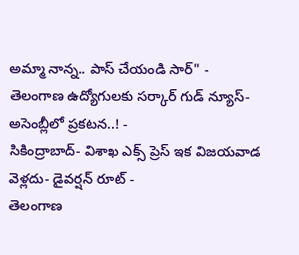అమ్మా నాన్న.. పాస్ చేయండి సార్" -
తెలంగాణ ఉద్యోగులకు సర్కార్ గుడ్ న్యూస్-అసెంబ్లీలో ప్రకటన..! -
సికింద్రాబాద్- విశాఖ ఎక్స్ ప్రెస్ ఇక విజయవాడ వెళ్లదు- డైవర్షన్ రూట్ -
తెలంగాణ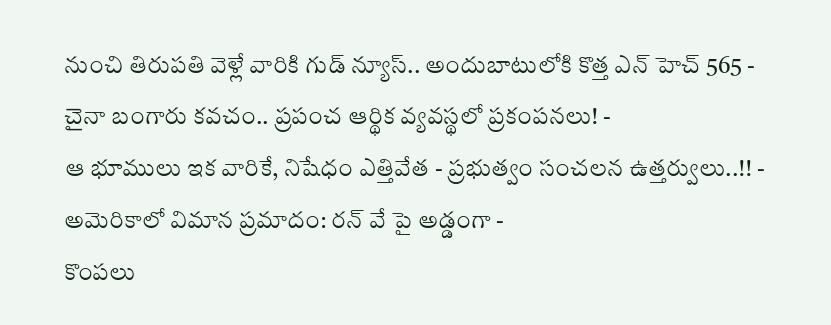నుంచి తిరుపతి వెళ్లే వారికి గుడ్ న్యూస్.. అందుబాటులోకి కొత్త ఎన్ హెచ్ 565 -
చైనా బంగారు కవచం.. ప్రపంచ ఆర్థిక వ్యవస్థలో ప్రకంపనలు! -
ఆ భూములు ఇక వారికే, నిషేధం ఎత్తివేత - ప్రభుత్వం సంచలన ఉత్తర్వులు..!! -
అమెరికాలో విమాన ప్రమాదం: రన్ వే పై అడ్డంగా -
కొంపలు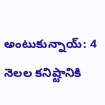అంటుకున్నాయ్: 4 నెలల కనిష్టానికి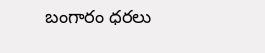బంగారం ధరలు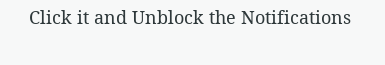Click it and Unblock the Notifications